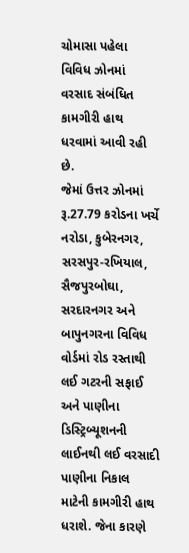ચોમાસા પહેલા વિવિધ ઝોનમાં વરસાદ સંબંધિત કામગીરી હાથ ધરવામાં આવી રહી છે.
જેમાં ઉત્તર ઝોનમાં રૂ.27.79 કરોડના ખર્ચે નરોડા, કુબેરનગર, સરસપુર-રખિયાલ, સૈજપુરબોઘા, સરદારનગર અને બાપુનગરના વિવિધ વોર્ડમાં રોડ રસ્તાથી લઈ ગટરની સફાઈ અને પાણીના ડિસ્ટ્રિબ્યૂશનની લાઈનથી લઈ વરસાદી પાણીના નિકાલ માટેની કામગીરી હાથ ધરાશે. જેના કારણે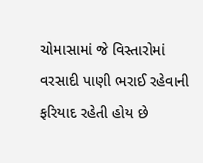ચોમાસામાં જે વિસ્તારોમાં વરસાદી પાણી ભરાઈ રહેવાની ફરિયાદ રહેતી હોય છે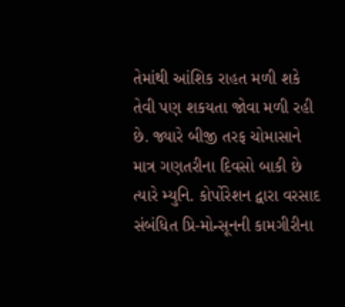તેમાંથી આંશિક રાહત મળી શકે તેવી પણ શકયતા જોવા મળી રહી છે. જ્યારે બીજી તરફ ચોમાસાને માત્ર ગણતરીના દિવસો બાકી છે ત્યારે મ્યુનિ. કોર્પોરેશન દ્વારા વરસાદ સંબંધિત પ્રિ-મોન્સૂનની કામગીરીના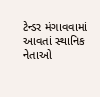ટેન્ડર મંગાવવામાં આવતાં સ્થાનિક નેતાઓ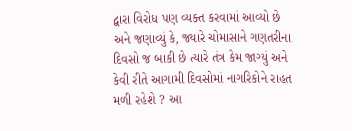દ્વારા વિરોધ પણ વ્યક્ત કરવામાં આવ્યો છે અને જણાવ્યું કે, જ્યારે ચોમાસાને ગણતરીના દિવસો જ બાકી છે ત્યારે તંત્ર કેમ જાગ્યું અને કેવી રીતે આગામી દિવસોમાં નાગરિકોને રાહત મળી રહેશે ? આ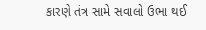કારણે તંત્ર સામે સવાલો ઉભા થઈ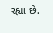રહ્યા છે.